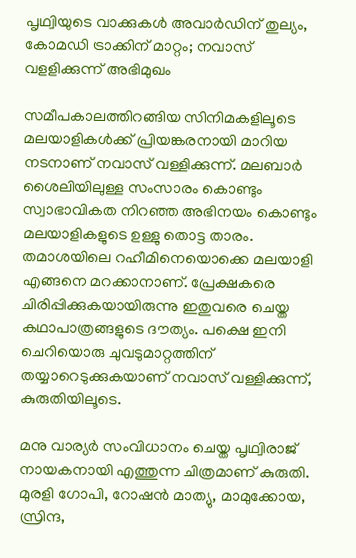പൃഥ്വിയുടെ വാക്കുകള്‍ അവാര്‍ഡിന് തുല്യം, കോമഡി ട്രാക്കിന് മാറ്റം; നവാസ് വളളിക്കുന്ന് അഭിമുഖം

സമീപകാലത്തിറങ്ങിയ സിനിമകളിലൂടെ മലയാളികള്‍ക്ക് പ്രിയങ്കരനായി മാറിയ നടനാണ് നവാസ് വള്ളിക്കുന്ന്. മലബാര്‍ ശൈലിയിലുള്ള സംസാരം കൊണ്ടും സ്വാഭാവികത നിറഞ്ഞ അഭിനയം കൊണ്ടും മലയാളികളുടെ ഉള്ളു തൊട്ട താരം. തമാശയിലെ റഹീമിനെയൊക്കെ മലയാളി എങ്ങനെ മറക്കാനാണ്. പ്രേക്ഷകരെ ചിരിപ്പിക്കുകയായിരുന്നു ഇതുവരെ ചെയ്ത കഥാപാത്രങ്ങളുടെ ദൗത്യം. പക്ഷെ ഇനി ചെറിയൊരു ചുവടുമാറ്റത്തിന് തയ്യാറെടുക്കുകയാണ് നവാസ് വള്ളിക്കുന്ന്, കുരുതിയിലൂടെ.

മനു വാര്യര്‍ സംവിധാനം ചെയ്ത പൃഥ്വിരാജ് നായകനായി എത്തുന്ന ചിത്രമാണ് കുരുതി. മുരളി ഗോപി, റോഷന്‍ മാത്യു, മാമുക്കോയ, സ്രിന്ദ,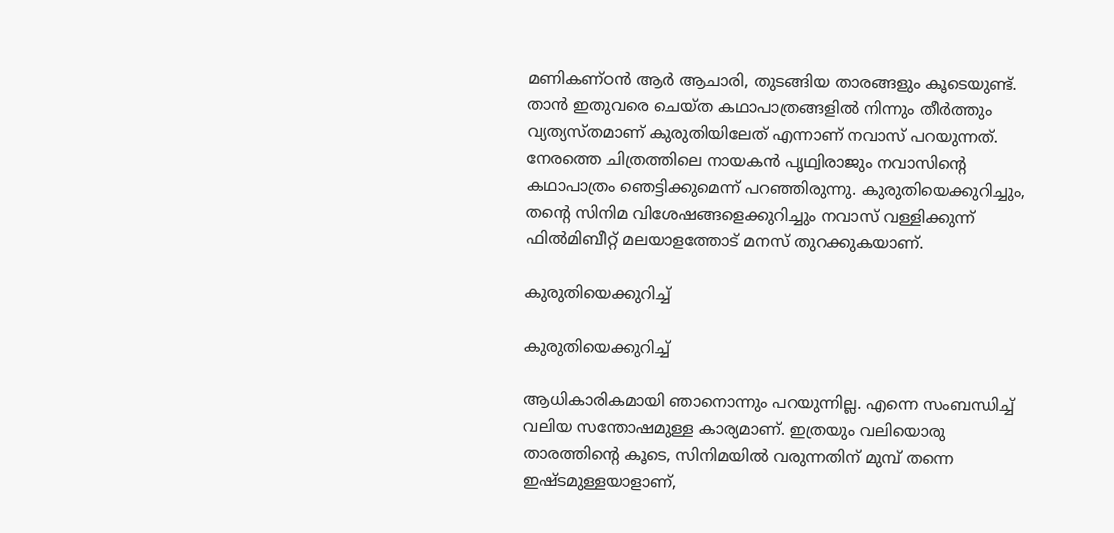മണികണ്ഠന്‍ ആര്‍ ആചാരി, തുടങ്ങിയ താരങ്ങളും കൂടെയുണ്ട്. താന്‍ ഇതുവരെ ചെയ്ത കഥാപാത്രങ്ങളില്‍ നിന്നും തീര്‍ത്തും വ്യത്യസ്തമാണ് കുരുതിയിലേത് എന്നാണ് നവാസ് പറയുന്നത്. നേരത്തെ ചിത്രത്തിലെ നായകന്‍ പൃഥ്വിരാജും നവാസിന്റെ കഥാപാത്രം ഞെട്ടിക്കുമെന്ന് പറഞ്ഞിരുന്നു. കുരുതിയെക്കുറിച്ചും, തന്റെ സിനിമ വിശേഷങ്ങളെക്കുറിച്ചും നവാസ് വള്ളിക്കുന്ന് ഫില്‍മിബീറ്റ് മലയാളത്തോട് മനസ് തുറക്കുകയാണ്.

കുരുതിയെക്കുറിച്ച്

കുരുതിയെക്കുറിച്ച്

ആധികാരികമായി ഞാനൊന്നും പറയുന്നില്ല. എന്നെ സംബന്ധിച്ച് വലിയ സന്തോഷമുള്ള കാര്യമാണ്. ഇത്രയും വലിയൊരു താരത്തിന്റെ കൂടെ, സിനിമയില്‍ വരുന്നതിന് മുമ്പ് തന്നെ ഇഷ്ടമുള്ളയാളാണ്,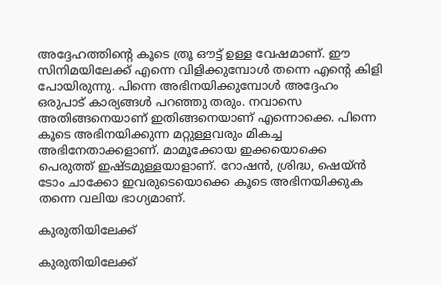അദ്ദേഹത്തിന്റെ കൂടെ ത്രൂ ഔട്ട് ഉള്ള വേഷമാണ്. ഈ സിനിമയിലേക്ക് എന്നെ വിളിക്കുമ്പോള്‍ തന്നെ എന്റെ കിളി പോയിരുന്നു. പിന്നെ അഭിനയിക്കുമ്പോള്‍ അദ്ദേഹം ഒരുപാട് കാര്യങ്ങള്‍ പറഞ്ഞു തരും. നവാസെ അതിങ്ങനെയാണ് ഇതിങ്ങനെയാണ് എന്നൊക്കെ. പിന്നെ കൂടെ അഭിനയിക്കുന്ന മറ്റുള്ളവരും മികച്ച അഭിനേതാക്കളാണ്. മാമൂക്കോയ ഇക്കയൊക്കെ പെരുത്ത് ഇഷ്ടമുള്ളയാളാണ്. റോഷന്‍, ശ്രിദ്ധ, ഷെയ്ന്‍ ടോം ചാക്കോ ഇവരുടെയൊക്കെ കൂടെ അഭിനയിക്കുക തന്നെ വലിയ ഭാഗ്യമാണ്.

കുരുതിയിലേക്ക്

കുരുതിയിലേക്ക്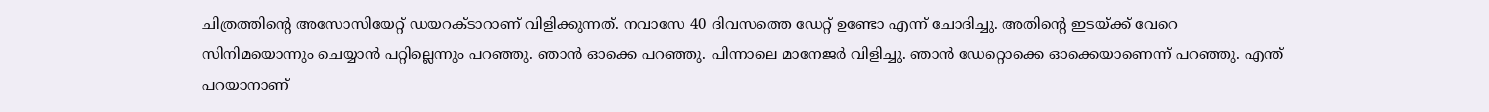ചിത്രത്തിന്റെ അസോസിയേറ്റ് ഡയറക്ടാറാണ് വിളിക്കുന്നത്. നവാസേ 40 ദിവസത്തെ ഡേറ്റ് ഉണ്ടോ എന്ന് ചോദിച്ചു. അതിന്റെ ഇടയ്ക്ക് വേറെ സിനിമയൊന്നും ചെയ്യാന്‍ പറ്റില്ലെന്നും പറഞ്ഞു. ഞാന്‍ ഓക്കെ പറഞ്ഞു. പിന്നാലെ മാനേജര്‍ വിളിച്ചു. ഞാന്‍ ഡേറ്റൊക്കെ ഓക്കെയാണെന്ന് പറഞ്ഞു. എന്ത് പറയാനാണ്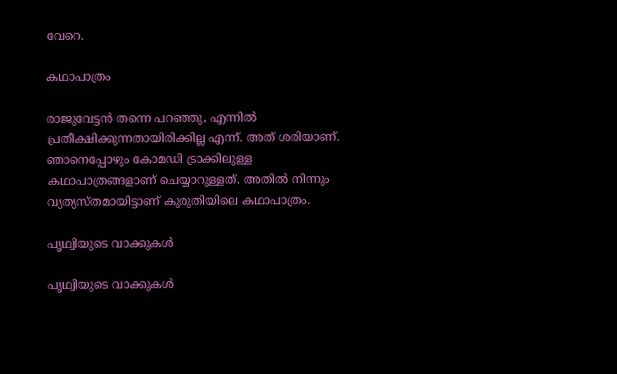വേറെ.

കഥാപാത്രം

രാജുവേട്ടന്‍ തന്നെ പറഞ്ഞു, എന്നില്‍ പ്രതീക്ഷിക്കുന്നതായിരിക്കില്ല എന്ന്. അത് ശരിയാണ്. ഞാനെപ്പോഴും കോമഡി ട്രാക്കിലുള്ള കഥാപാത്രങ്ങളാണ് ചെയ്യാറുള്ളത്. അതില്‍ നിന്നും വ്യത്യസ്തമായിട്ടാണ് കുരുതിയിലെ കഥാപാത്രം.

പൃഥ്വിയുടെ വാക്കുകള്‍

പൃഥ്വിയുടെ വാക്കുകള്‍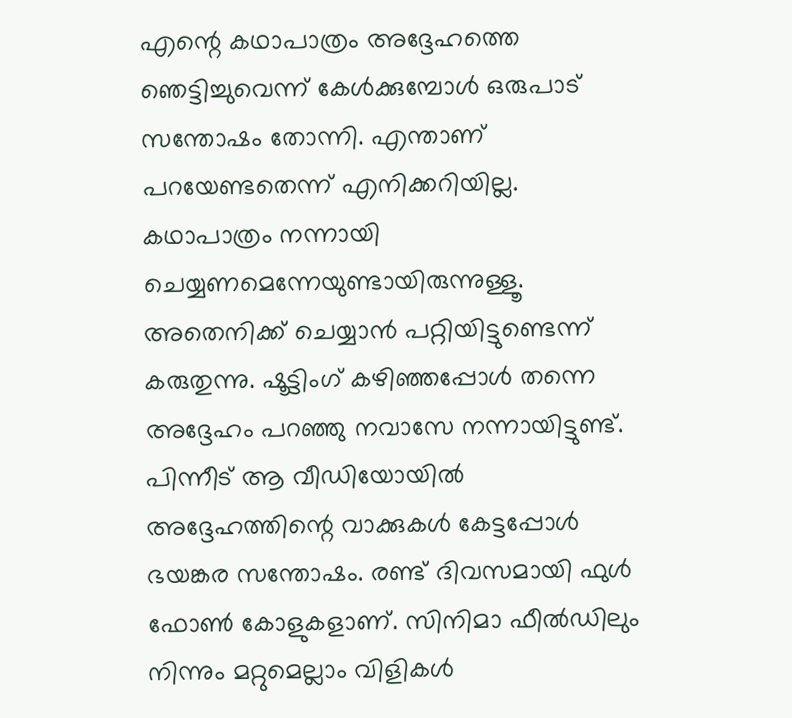എന്റെ കഥാപാത്രം അദ്ദേഹത്തെ ഞെട്ടിച്ചുവെന്ന് കേള്‍ക്കുമ്പോള്‍ ഒരുപാട് സന്തോഷം തോന്നി. എന്താണ് പറയേണ്ടതെന്ന് എനിക്കറിയില്ല. കഥാപാത്രം നന്നായി ചെയ്യണമെന്നേയുണ്ടായിരുന്നുള്ളൂ. അതെനിക്ക് ചെയ്യാന്‍ പറ്റിയിട്ടുണ്ടെന്ന് കരുതുന്നു. ഷൂട്ടിംഗ് കഴിഞ്ഞപ്പോള്‍ തന്നെ അദ്ദേഹം പറഞ്ഞു നവാസേ നന്നായിട്ടുണ്ട്. പിന്നീട് ആ വീഡിയോയില്‍ അദ്ദേഹത്തിന്റെ വാക്കുകള്‍ കേട്ടപ്പോള്‍ ഭയങ്കര സന്തോഷം. രണ്ട് ദിവസമായി ഫുള്‍ ഫോണ്‍ കോളുകളാണ്. സിനിമാ ഫീല്‍ഡിലും നിന്നും മറ്റുമെല്ലാം വിളികള്‍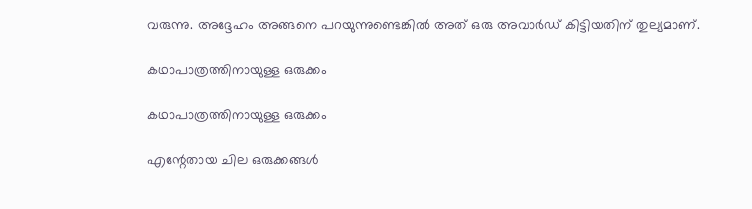വരുന്നു. അദ്ദേഹം അങ്ങനെ പറയുന്നുണ്ടെങ്കില്‍ അത് ഒരു അവാര്‍ഡ് കിട്ടിയതിന് തുല്യമാണ്.

കഥാപാത്രത്തിനായുള്ള ഒരുക്കം

കഥാപാത്രത്തിനായുള്ള ഒരുക്കം

എന്റേതായ ചില ഒരുക്കങ്ങള്‍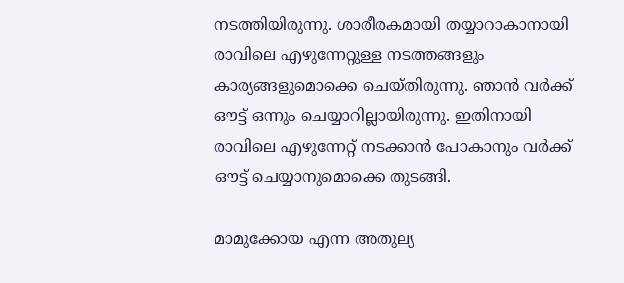നടത്തിയിരുന്നു. ശാരീരകമായി തയ്യാറാകാനായി രാവിലെ എഴുന്നേറ്റുള്ള നടത്തങ്ങളും കാര്യങ്ങളുമൊക്കെ ചെയ്തിരുന്നു. ഞാന്‍ വര്‍ക്ക് ഔട്ട് ഒന്നും ചെയ്യാറില്ലായിരുന്നു. ഇതിനായി രാവിലെ എഴുന്നേറ്റ് നടക്കാന്‍ പോകാനും വര്‍ക്ക് ഔട്ട് ചെയ്യാനുമൊക്കെ തുടങ്ങി.

മാമുക്കോയ എന്ന അതുല്യ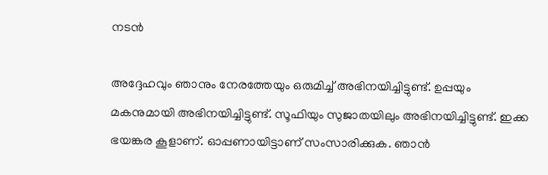നടന്‍

അദ്ദേഹവും ഞാനും നേരത്തേയും ഒരുമിച്ച് അഭിനയിച്ചിട്ടുണ്ട്. ഉപ്പയും മകനുമായി അഭിനയിച്ചിട്ടുണ്ട്. സൂഫിയും സുജാതയിലും അഭിനയിച്ചിട്ടുണ്ട്. ഇക്ക ഭയങ്കര കൂളാണ്. ഓപ്പണായിട്ടാണ് സംസാരിക്കുക. ഞാന്‍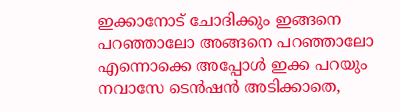ഇക്കാനോട് ചോദിക്കും ഇങ്ങനെ പറഞ്ഞാലോ അങ്ങനെ പറഞ്ഞാലോ എന്നൊക്കെ അപ്പോള്‍ ഇക്ക പറയും നവാസേ ടെന്‍ഷന്‍ അടിക്കാതെ,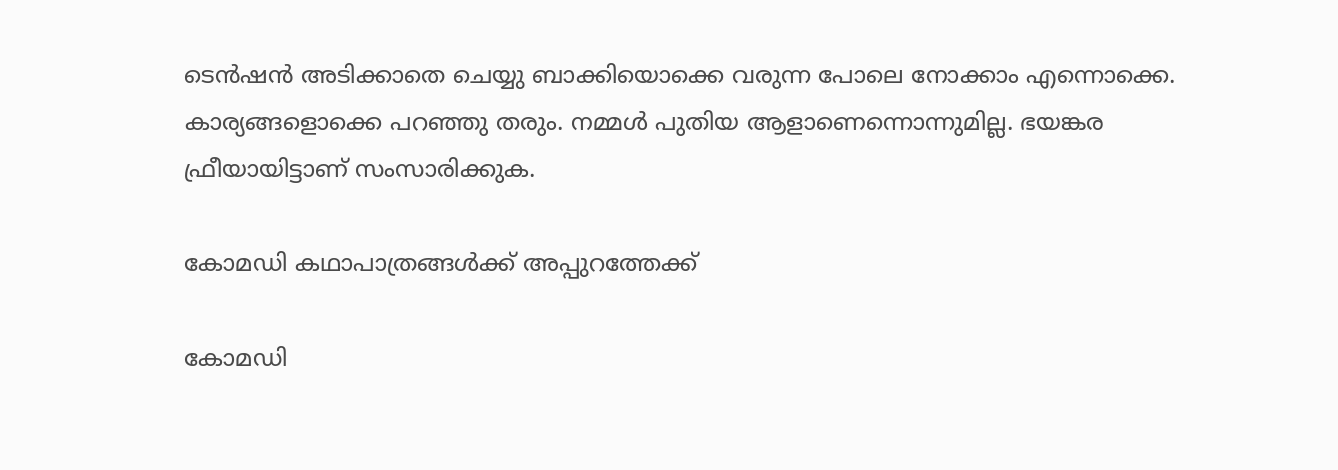ടെന്‍ഷന്‍ അടിക്കാതെ ചെയ്യു ബാക്കിയൊക്കെ വരുന്ന പോലെ നോക്കാം എന്നൊക്കെ. കാര്യങ്ങളൊക്കെ പറഞ്ഞു തരും. നമ്മള്‍ പുതിയ ആളാണെന്നൊന്നുമില്ല. ഭയങ്കര ഫ്രീയായിട്ടാണ് സംസാരിക്കുക.

കോമഡി കഥാപാത്രങ്ങള്‍ക്ക് അപ്പുറത്തേക്ക്

കോമഡി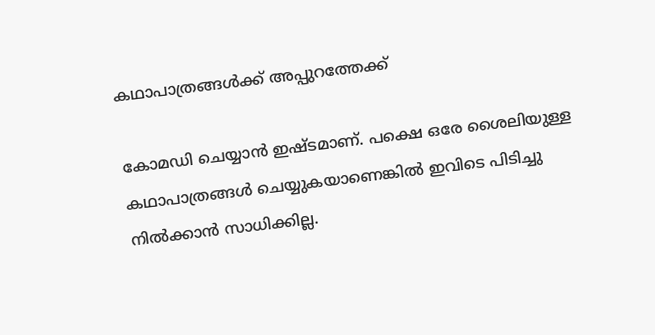കഥാപാത്രങ്ങള്‍ക്ക് അപ്പുറത്തേക്ക്

കോമഡി ചെയ്യാന്‍ ഇഷ്ടമാണ്. പക്ഷെ ഒരേ ശൈലിയുള്ള കഥാപാത്രങ്ങള്‍ ചെയ്യുകയാണെങ്കില്‍ ഇവിടെ പിടിച്ചു നില്‍ക്കാന്‍ സാധിക്കില്ല.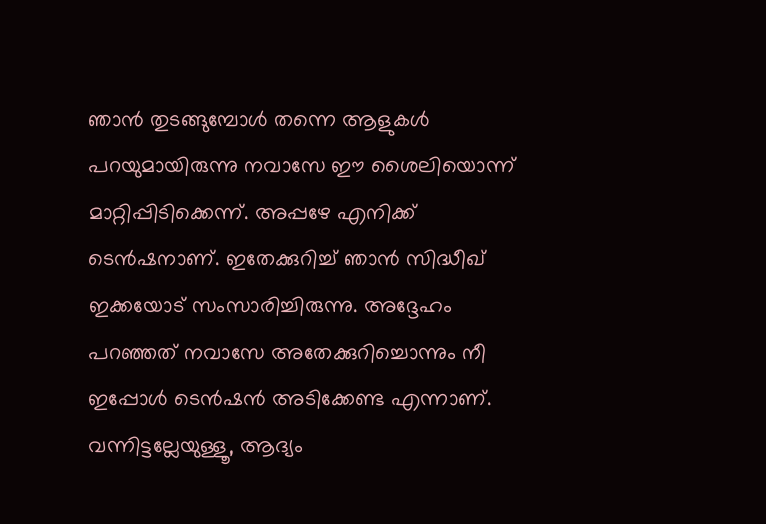ഞാന്‍ തുടങ്ങുമ്പോള്‍ തന്നെ ആളുകള്‍ പറയുമായിരുന്നു നവാസേ ഈ ശൈലിയൊന്ന് മാറ്റിപ്പിടിക്കെന്ന്. അപ്പഴേ എനിക്ക് ടെന്‍ഷനാണ്. ഇതേക്കുറിച്ച് ഞാന്‍ സിദ്ധീഖ് ഇക്കയോട് സംസാരിച്ചിരുന്നു. അദ്ദേഹം പറഞ്ഞത് നവാസേ അതേക്കുറിച്ചൊന്നും നീ ഇപ്പോള്‍ ടെന്‍ഷന്‍ അടിക്കേണ്ട എന്നാണ്. വന്നിട്ടല്ലേയുള്ളൂ, ആദ്യം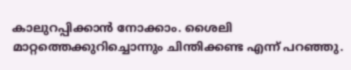കാലുറപ്പിക്കാന്‍ നോക്കാം. ശൈലി മാറ്റത്തെക്കുറിച്ചൊന്നും ചിന്തിക്കണ്ട എന്ന് പറഞ്ഞു.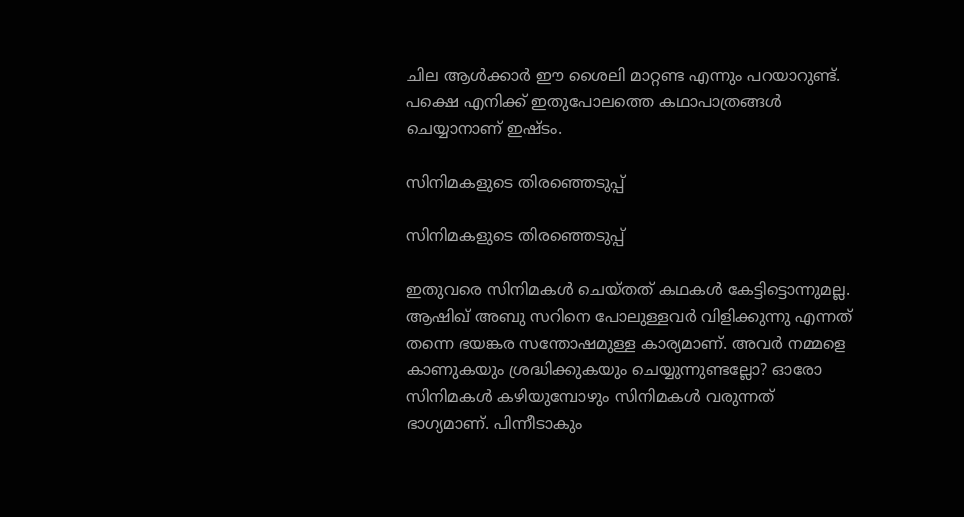ചില ആള്‍ക്കാര്‍ ഈ ശൈലി മാറ്റണ്ട എന്നും പറയാറുണ്ട്. പക്ഷെ എനിക്ക് ഇതുപോലത്തെ കഥാപാത്രങ്ങള്‍ ചെയ്യാനാണ് ഇഷ്ടം.

സിനിമകളുടെ തിരഞ്ഞെടുപ്പ്

സിനിമകളുടെ തിരഞ്ഞെടുപ്പ്

ഇതുവരെ സിനിമകള്‍ ചെയ്തത് കഥകള്‍ കേട്ടിട്ടൊന്നുമല്ല. ആഷിഖ് അബു സറിനെ പോലുള്ളവര്‍ വിളിക്കുന്നു എന്നത് തന്നെ ഭയങ്കര സന്തോഷമുള്ള കാര്യമാണ്. അവര്‍ നമ്മളെ കാണുകയും ശ്രദ്ധിക്കുകയും ചെയ്യുന്നുണ്ടല്ലോ? ഓരോ സിനിമകള്‍ കഴിയുമ്പോഴും സിനിമകള്‍ വരുന്നത് ഭാഗ്യമാണ്. പിന്നീടാകും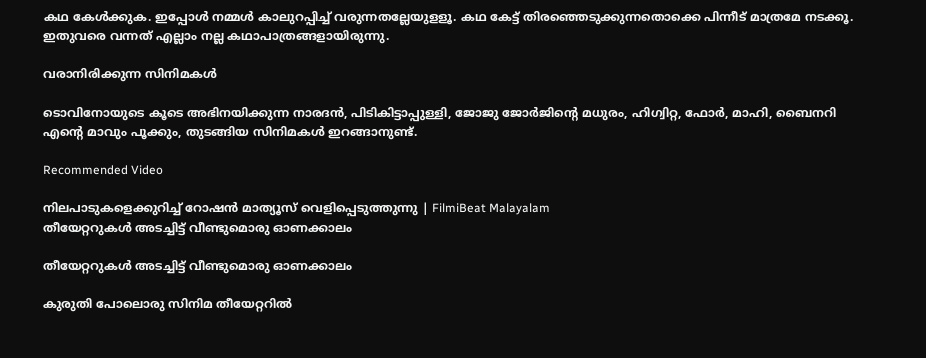കഥ കേള്‍ക്കുക. ഇപ്പോള്‍ നമ്മള്‍ കാലുറപ്പിച്ച് വരുന്നതല്ലേയുളളൂ. കഥ കേട്ട് തിരഞ്ഞെടുക്കുന്നതൊക്കെ പിന്നീട് മാത്രമേ നടക്കൂ. ഇതുവരെ വന്നത് എല്ലാം നല്ല കഥാപാത്രങ്ങളായിരുന്നു.

വരാനിരിക്കുന്ന സിനിമകള്‍

ടൊവിനോയുടെ കൂടെ അഭിനയിക്കുന്ന നാരദന്‍, പിടികിട്ടാപ്പുള്ളി, ജോജു ജോര്‍ജിന്റെ മധുരം, ഹിഗ്വിറ്റ, ഫോര്‍, മാഹി, ബൈനറി എന്റെ മാവും പൂക്കും, തുടങ്ങിയ സിനിമകള്‍ ഇറങ്ങാനുണ്ട്.

Recommended Video

നിലപാടുകളെക്കുറിച്ച് റോഷൻ മാത്യൂസ് വെളിപ്പെടുത്തുന്നു | FilmiBeat Malayalam
തീയേറ്ററുകള്‍ അടച്ചിട്ട് വീണ്ടുമൊരു ഓണക്കാലം

തീയേറ്ററുകള്‍ അടച്ചിട്ട് വീണ്ടുമൊരു ഓണക്കാലം

കുരുതി പോലൊരു സിനിമ തീയേറ്ററില്‍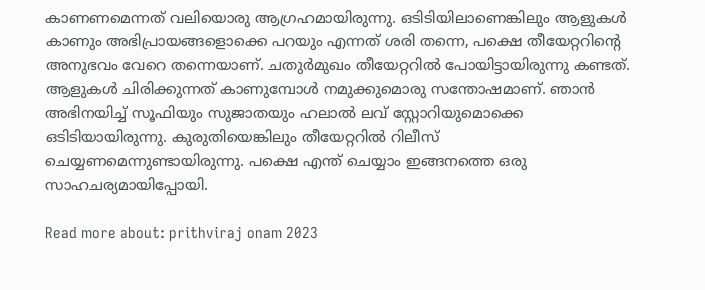കാണണമെന്നത് വലിയൊരു ആഗ്രഹമായിരുന്നു. ഒടിടിയിലാണെങ്കിലും ആളുകള്‍ കാണും അഭിപ്രായങ്ങളൊക്കെ പറയും എന്നത് ശരി തന്നെ, പക്ഷെ തീയേറ്ററിന്റെ അനുഭവം വേറെ തന്നെയാണ്. ചതുര്‍മുഖം തീയേറ്ററില്‍ പോയിട്ടായിരുന്നു കണ്ടത്. ആളുകള്‍ ചിരിക്കുന്നത് കാണുമ്പോള്‍ നമുക്കുമൊരു സന്തോഷമാണ്. ഞാന്‍ അഭിനയിച്ച് സൂഫിയും സുജാതയും ഹലാല്‍ ലവ് സ്റ്റോറിയുമൊക്കെ ഒടിടിയായിരുന്നു. കുരുതിയെങ്കിലും തീയേറ്ററില്‍ റിലീസ് ചെയ്യണമെന്നുണ്ടായിരുന്നു. പക്ഷെ എന്ത് ചെയ്യാം ഇങ്ങനത്തെ ഒരു സാഹചര്യമായിപ്പോയി.

Read more about: prithviraj onam 2023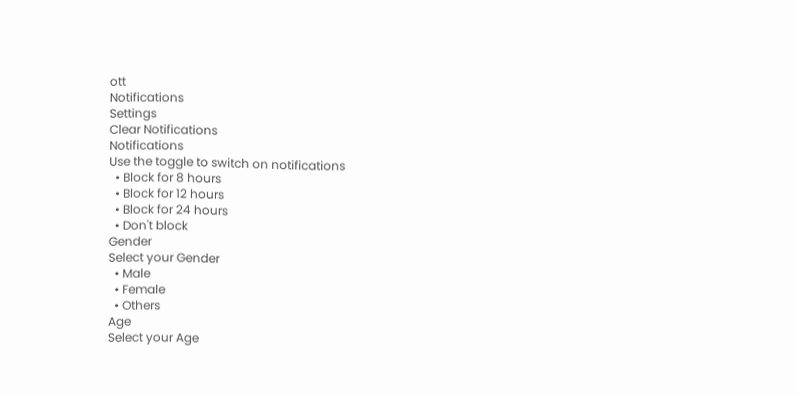ott
Notifications
Settings
Clear Notifications
Notifications
Use the toggle to switch on notifications
  • Block for 8 hours
  • Block for 12 hours
  • Block for 24 hours
  • Don't block
Gender
Select your Gender
  • Male
  • Female
  • Others
Age
Select your Age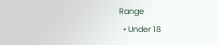Range
  • Under 18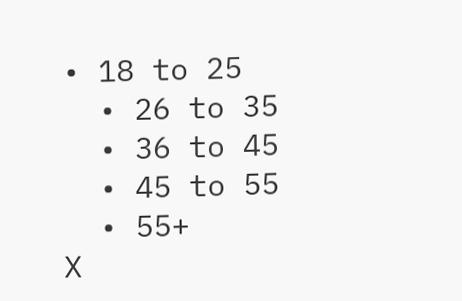• 18 to 25
  • 26 to 35
  • 36 to 45
  • 45 to 55
  • 55+
X